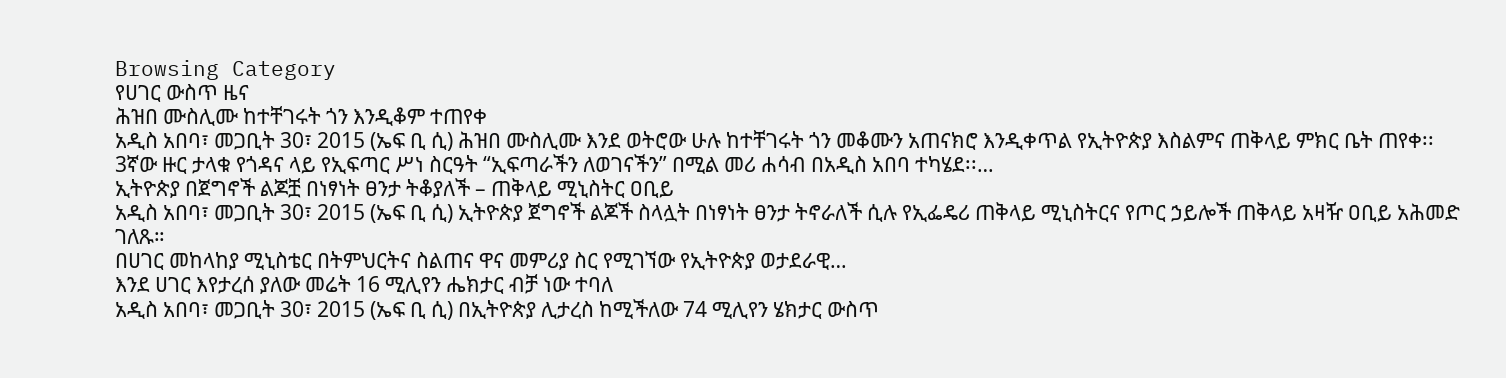Browsing Category
የሀገር ውስጥ ዜና
ሕዝበ ሙስሊሙ ከተቸገሩት ጎን እንዲቆም ተጠየቀ
አዲስ አበባ፣ መጋቢት 30፣ 2015 (ኤፍ ቢ ሲ) ሕዝበ ሙስሊሙ እንደ ወትሮው ሁሉ ከተቸገሩት ጎን መቆሙን አጠናክሮ እንዲቀጥል የኢትዮጵያ እስልምና ጠቅላይ ምክር ቤት ጠየቀ፡፡
3ኛው ዙር ታላቁ የጎዳና ላይ የኢፍጣር ሥነ ስርዓት “ኢፍጣራችን ለወገናችን” በሚል መሪ ሐሳብ በአዲስ አበባ ተካሄደ፡፡…
ኢትዮጵያ በጀግኖች ልጆቿ በነፃነት ፀንታ ትቆያለች – ጠቅላይ ሚኒስትር ዐቢይ
አዲስ አበባ፣ መጋቢት 30፣ 2015 (ኤፍ ቢ ሲ) ኢትዮጵያ ጀግኖች ልጆች ስላሏት በነፃነት ፀንታ ትኖራለች ሲሉ የኢፌዴሪ ጠቅላይ ሚኒስትርና የጦር ኃይሎች ጠቅላይ አዛዥ ዐቢይ አሕመድ ገለጹ።
በሀገር መከላከያ ሚኒስቴር በትምህርትና ስልጠና ዋና መምሪያ ስር የሚገኘው የኢትዮጵያ ወታደራዊ…
እንደ ሀገር እየታረሰ ያለው መሬት 16 ሚሊየን ሔክታር ብቻ ነው ተባለ
አዲስ አበባ፣ መጋቢት 30፣ 2015 (ኤፍ ቢ ሲ) በኢትዮጵያ ሊታረስ ከሚችለው 74 ሚሊየን ሄክታር ውስጥ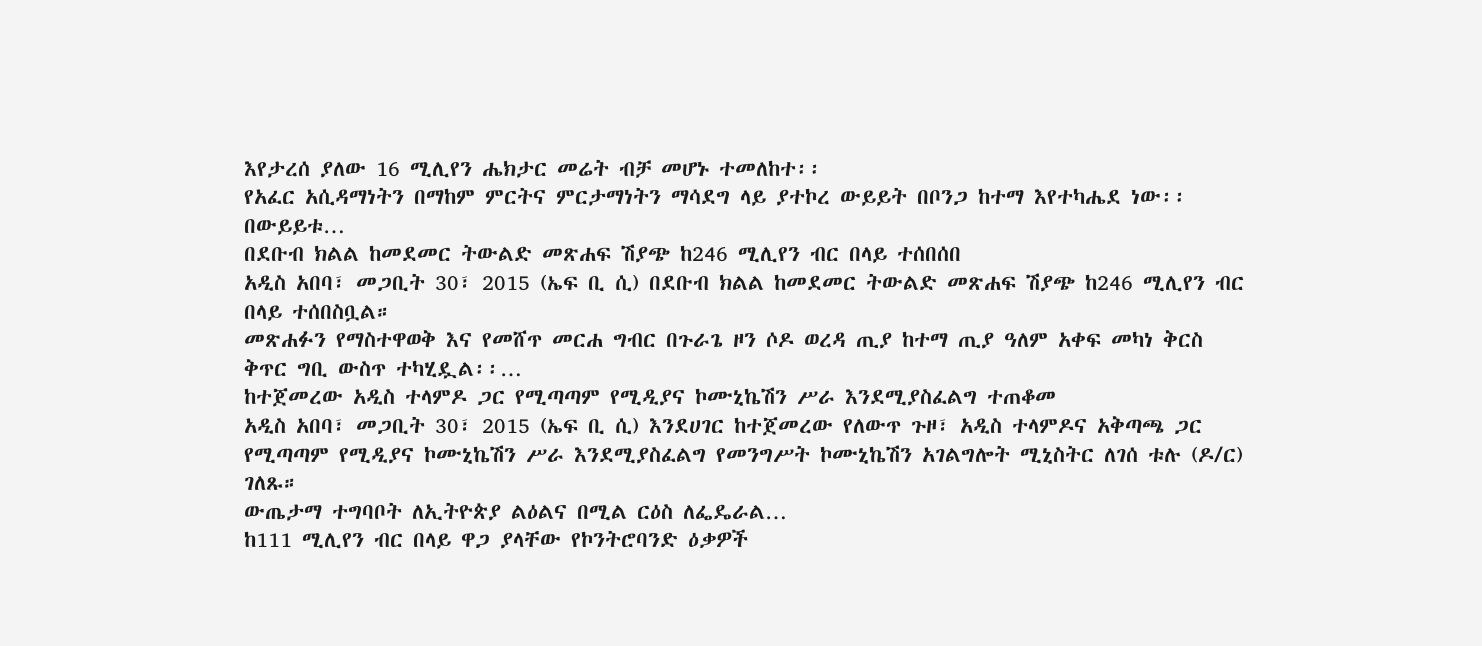እየታረሰ ያለው 16 ሚሊየን ሔክታር መሬት ብቻ መሆኑ ተመለከተ፡፡
የአፈር አሲዳማነትን በማከም ምርትና ምርታማነትን ማሳደግ ላይ ያተኮረ ውይይት በቦንጋ ከተማ እየተካሔደ ነው፡፡
በውይይቱ…
በደቡብ ክልል ከመደመር ትውልድ መጽሐፍ ሽያጭ ከ246 ሚሊየን ብር በላይ ተሰበሰበ
አዲስ አበባ፣ መጋቢት 30፣ 2015 (ኤፍ ቢ ሲ) በደቡብ ክልል ከመደመር ትውልድ መጽሐፍ ሽያጭ ከ246 ሚሊየን ብር በላይ ተሰበስቧል።
መጽሐፉን የማስተዋወቅ እና የመሸጥ መርሐ ግብር በጉራጌ ዞን ሶዶ ወረዳ ጢያ ከተማ ጢያ ዓለም አቀፍ መካነ ቅርስ ቅጥር ግቢ ውስጥ ተካሂዷል፡፡…
ከተጀመረው አዲስ ተላምዶ ጋር የሚጣጣም የሚዲያና ኮሙኒኬሽን ሥራ እንደሚያስፈልግ ተጠቆመ
አዲስ አበባ፣ መጋቢት 30፣ 2015 (ኤፍ ቢ ሲ) እንደሀገር ከተጀመረው የለውጥ ጉዞ፣ አዲስ ተላምዶና አቅጣጫ ጋር የሚጣጣም የሚዲያና ኮሙኒኬሽን ሥራ እንደሚያስፈልግ የመንግሥት ኮሙኒኬሽን አገልግሎት ሚኒስትር ለገሰ ቱሉ (ዶ/ር) ገለጹ።
ውጤታማ ተግባቦት ለኢትዮጵያ ልዕልና በሚል ርዕስ ለፌዴራል…
ከ111 ሚሊየን ብር በላይ ዋጋ ያላቸው የኮንትሮባንድ ዕቃዎች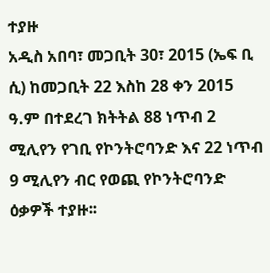ተያዙ
አዲስ አበባ፣ መጋቢት 30፣ 2015 (ኤፍ ቢ ሲ) ከመጋቢት 22 እስከ 28 ቀን 2015 ዓ.ም በተደረገ ክትትል 88 ነጥብ 2 ሚሊየን የገቢ የኮንትሮባንድ እና 22 ነጥብ 9 ሚሊየን ብር የወጪ የኮንትሮባንድ ዕቃዎች ተያዙ፡፡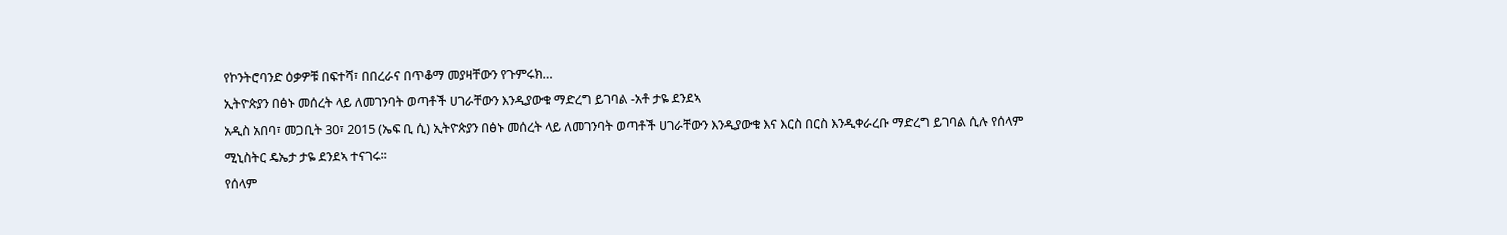የኮንትሮባንድ ዕቃዎቹ በፍተሻ፣ በበረራና በጥቆማ መያዛቸውን የጉምሩክ…
ኢትዮጵያን በፅኑ መሰረት ላይ ለመገንባት ወጣቶች ሀገራቸውን እንዲያውቁ ማድረግ ይገባል -አቶ ታዬ ደንደኣ
አዲስ አበባ፣ መጋቢት 30፣ 2015 (ኤፍ ቢ ሲ) ኢትዮጵያን በፅኑ መሰረት ላይ ለመገንባት ወጣቶች ሀገራቸውን እንዲያውቁ እና እርስ በርስ እንዲቀራረቡ ማድረግ ይገባል ሲሉ የሰላም ሚኒስትር ዴኤታ ታዬ ደንደኣ ተናገሩ፡፡
የሰላም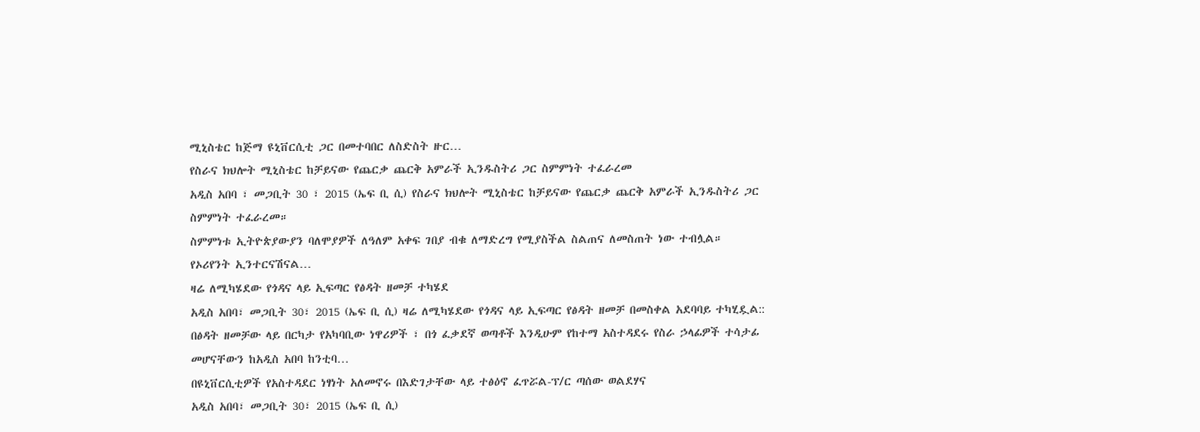ሚኒስቴር ከጅማ ዩኒቨርሲቲ ጋር በመተባበር ለስድስት ዙር…
የስራና ክህሎት ሚኒስቴር ከቻይናው የጨርቃ ጨርቅ አምራች ኢንዱስትሪ ጋር ስምምነት ተፈራረመ
አዲስ አበባ ፣ መጋቢት 30 ፣ 2015 (ኤፍ ቢ ሲ) የስራና ክህሎት ሚኒስቴር ከቻይናው የጨርቃ ጨርቅ አምራች ኢንዱስትሪ ጋር ስምምነት ተፈራረመ።
ስምምነቱ ኢትዮጵያውያን ባለሞያዎች ለዓለም አቀፍ ገበያ ብቁ ለማድረግ የሚያስችል ስልጠና ለመስጠት ነው ተብሏል።
የኦሪየንት ኢንተርናሽናል…
ዛሬ ለሚካሄደው የጎዳና ላይ ኢፍጣር የፅዳት ዘመቻ ተካሄደ
አዲስ አበባ፣ መጋቢት 30፣ 2015 (ኤፍ ቢ ሲ) ዛሬ ለሚካሄደው የጎዳና ላይ ኢፍጣር የፅዳት ዘመቻ በመስቀል አደባባይ ተካሂዷል::
በፅዳት ዘመቻው ላይ በርካታ የአካባቢው ነዋሪዎች ፣ በጎ ፈቃደኛ ወጣቶች እንዲሁም የከተማ አስተዳደሩ የስራ ኃላፊዎች ተሳታፊ መሆናቸውን ከአዲስ አበባ ከንቲባ…
በዩኒቨርሲቲዎች የአስተዳደር ነፃነት አለመኖሩ በእድገታቸው ላይ ተፅዕኖ ፈጥሯል-ፕ/ር ጣሰው ወልደሃና
አዲስ አበባ፣ መጋቢት 30፣ 2015 (ኤፍ ቢ ሲ)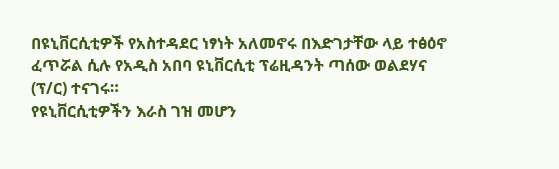በዩኒቨርሲቲዎች የአስተዳደር ነፃነት አለመኖሩ በእድገታቸው ላይ ተፅዕኖ ፈጥሯል ሲሉ የአዲስ አበባ ዩኒቨርሲቲ ፕሬዚዳንት ጣሰው ወልደሃና (ፕ/ር) ተናገሩ።
የዩኒቨርሲቲዎችን እራስ ገዝ መሆን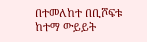በተመለከተ በቢሾፍቱ ከተማ ውይይት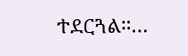ተደርጓል፡፡…